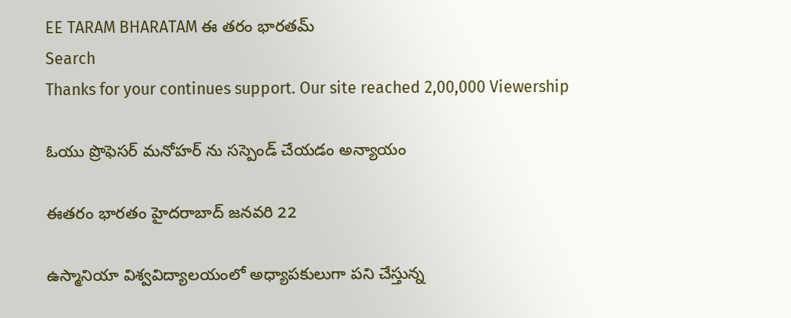EE TARAM BHARATAM ఈ తరం భారతమ్
Search
Thanks for your continues support. Our site reached 2,00,000 Viewership

ఓయు ప్రొఫెసర్ మనోహర్ ను సస్పెండ్ చేయడం అన్యాయం

ఈతరం భారతం హైదరాబాద్ జనవరి 22

ఉస్మానియా విశ్వవిద్యాలయంలో అధ్యాపకులుగా పని చేస్తున్న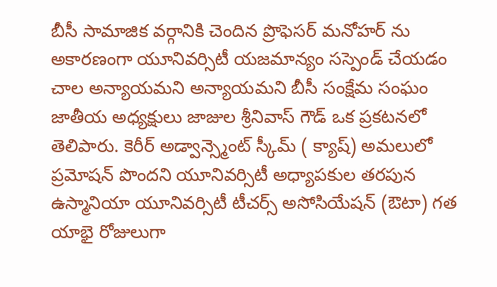బీసీ సామాజిక వర్గానికి చెందిన ప్రొఫెసర్ మనోహర్ ను అకారణంగా యూనివర్సిటీ యజమాన్యం సస్పెండ్ చేయడం చాల అన్యాయమని అన్యాయమని బీసీ సంక్షేమ సంఘం జాతీయ అధ్యక్షులు జాజుల శ్రీనివాస్ గౌడ్ ఒక ప్రకటనలో తెలిపారు. కెరీర్ అడ్వాన్స్మెంట్ స్కీమ్ ( క్యాష్) అమలులో ప్రమోషన్ పొందని యూనివర్సిటీ అధ్యాపకుల తరపున ఉస్మానియా యూనివర్సిటీ టీచర్స్ అసోసియేషన్ (ఔటా) గత యాభై రోజులుగా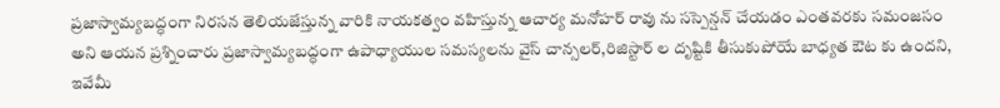ప్రజాస్వామ్యబద్ధంగా నిరసన తెలియజేస్తున్న వారికి నాయకత్వం వహిస్తున్న ఆచార్య మనోహర్ రావు ను సస్పెన్షన్ చేయడం ఎంతవరకు సమంజసం అని ఆయన ప్రశ్నించారు ప్రజాస్వామ్యబద్ధంగా ఉపాధ్యాయుల సమస్యలను వైస్ చాన్సలర్,రిజిస్టార్ ల దృష్టికి తీసుకుపోయే బాధ్యత ఔట కు ఉందని, ఇవేమీ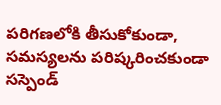పరిగణలోకి తీసుకోకుండా, సమస్యలను పరిష్కరించకుండా సస్పెండ్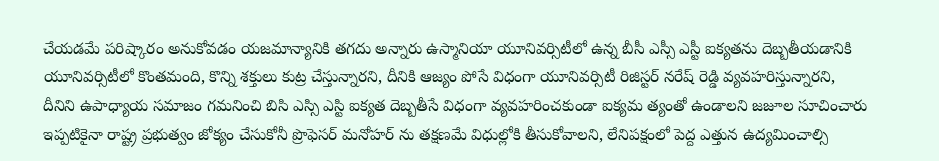చేయడమే పరిష్కారం అనుకోవడం యజమాన్యానికి తగదు అన్నారు ఉస్మానియా యూనివర్సిటీలో ఉన్న బీసీ ఎస్సీ ఎస్టీ ఐక్యతను దెబ్బతీయడానికి యూనివర్సిటీలో కొంతమంది, కొన్ని శక్తులు కుట్ర చేస్తున్నారని, దీనికి ఆజ్యం పోసే విధంగా యూనివర్సిటీ రిజిస్టర్ నరేష్ రెడ్డి వ్యవహరిస్తున్నారని, దీనిని ఉపాధ్యాయ సమాజం గమనించి బిసి ఎస్సి ఎస్టి ఐక్యత దెబ్బతీసే విధంగా వ్యవహరించకుండా ఐక్యమ త్యంతో ఉండాలని జజూల సూచించారు ఇప్పటికైనా రాష్ట్ర ప్రభుత్వం జోక్యం చేసుకోనీ ప్రొఫెసర్ మనోహర్ ను తక్షణమే విధుల్లోకి తీసుకోవాలని, లేనిపక్షంలో పెద్ద ఎత్తున ఉద్యమించాల్సి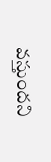వస్తుందని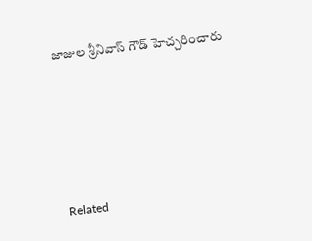జాజుల శ్రీనివాస్ గౌడ్ హెచ్చరించారు





Related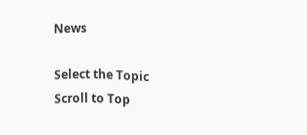News

Select the Topic
Scroll to Top